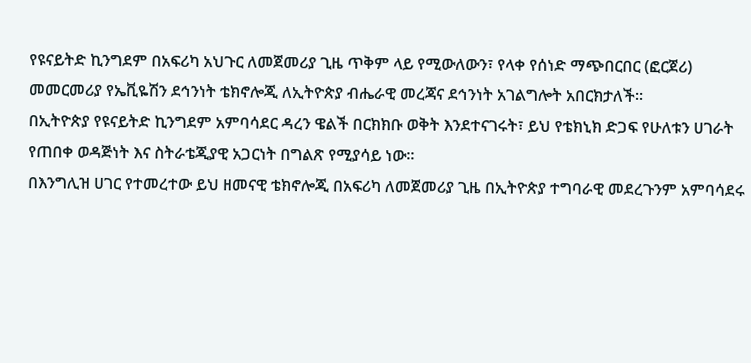የዩናይትድ ኪንግደም በአፍሪካ አህጉር ለመጀመሪያ ጊዜ ጥቅም ላይ የሚውለውን፣ የላቀ የሰነድ ማጭበርበር (ፎርጀሪ) መመርመሪያ የኤቪዬሽን ደኅንነት ቴክኖሎጂ ለኢትዮጵያ ብሔራዊ መረጃና ደኅንነት አገልግሎት አበርክታለች።
በኢትዮጵያ የዩናይትድ ኪንግደም አምባሳደር ዳረን ዌልች በርክክቡ ወቅት እንደተናገሩት፣ ይህ የቴክኒክ ድጋፍ የሁለቱን ሀገራት የጠበቀ ወዳጅነት እና ስትራቴጂያዊ አጋርነት በግልጽ የሚያሳይ ነው።
በእንግሊዝ ሀገር የተመረተው ይህ ዘመናዊ ቴክኖሎጂ በአፍሪካ ለመጀመሪያ ጊዜ በኢትዮጵያ ተግባራዊ መደረጉንም አምባሳደሩ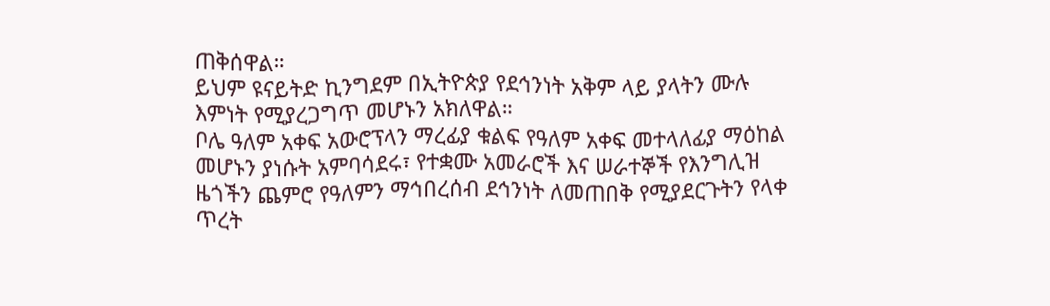ጠቅሰዋል።
ይህም ዩናይትድ ኪንግደም በኢትዮጵያ የደኅንነት አቅም ላይ ያላትን ሙሉ እምነት የሚያረጋግጥ መሆኑን አክለዋል።
ቦሌ ዓለም አቀፍ አውሮፕላን ማረፊያ ቁልፍ የዓለም አቀፍ መተላለፊያ ማዕከል መሆኑን ያነሱት አምባሳደሩ፣ የተቋሙ አመራሮች እና ሠራተኞች የእንግሊዝ ዜጎችን ጨምሮ የዓለምን ማኅበረሰብ ደኅንነት ለመጠበቅ የሚያደርጉትን የላቀ ጥረት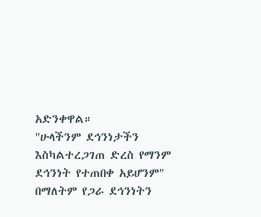አድንቀዋል።
"ሁላችንም ደኅንነታችን እስካልተረጋገጠ ድረስ የማንም ደኅንነት የተጠበቀ አይሆንም" በማለትም የጋራ ደኅንነትን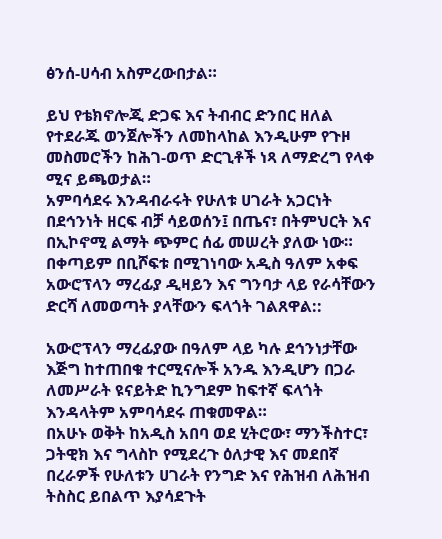ፅንሰ-ሀሳብ አስምረውበታል።

ይህ የቴክኖሎጂ ድጋፍ እና ትብብር ድንበር ዘለል የተደራጁ ወንጀሎችን ለመከላከል እንዲሁም የጉዞ መስመሮችን ከሕገ-ወጥ ድርጊቶች ነጻ ለማድረግ የላቀ ሚና ይጫወታል።
አምባሳደሩ እንዳብራሩት የሁለቱ ሀገራት አጋርነት በደኅንነት ዘርፍ ብቻ ሳይወሰን፤ በጤና፣ በትምህርት እና በኢኮኖሚ ልማት ጭምር ሰፊ መሠረት ያለው ነው።
በቀጣይም በቢሾፍቱ በሚገነባው አዲስ ዓለም አቀፍ አውሮፕላን ማረፊያ ዲዛይን እና ግንባታ ላይ የራሳቸውን ድርሻ ለመወጣት ያላቸውን ፍላጎት ገልጸዋል::

አውሮፕላን ማረፊያው በዓለም ላይ ካሉ ደኅንነታቸው እጅግ ከተጠበቁ ተርሚናሎች አንዱ እንዲሆን በጋራ ለመሥራት ዩናይትድ ኪንግደም ከፍተኛ ፍላጎት እንዳላትም አምባሳደሩ ጠቁመዋል።
በአሁኑ ወቅት ከአዲስ አበባ ወደ ሂትሮው፣ ማንችስተር፣ ጋትዊክ እና ግላስኮ የሚደረጉ ዕለታዊ እና መደበኛ በረራዎች የሁለቱን ሀገራት የንግድ እና የሕዝብ ለሕዝብ ትስስር ይበልጥ እያሳደጉት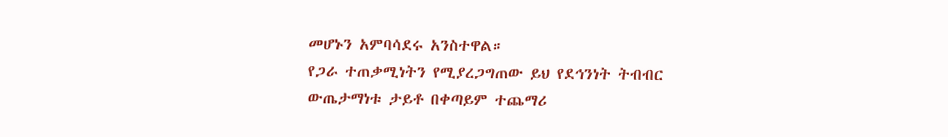መሆኑን አምባሳደሩ አንስተዋል።
የጋራ ተጠቃሚነትን የሚያረጋግጠው ይህ የደኅንነት ትብብር ውጤታማነቱ ታይቶ በቀጣይም ተጨማሪ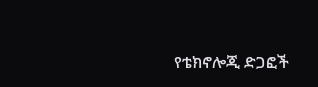የቴክኖሎጂ ድጋፎች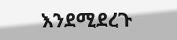እንደሚደረጉ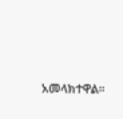አመላክተዋል።